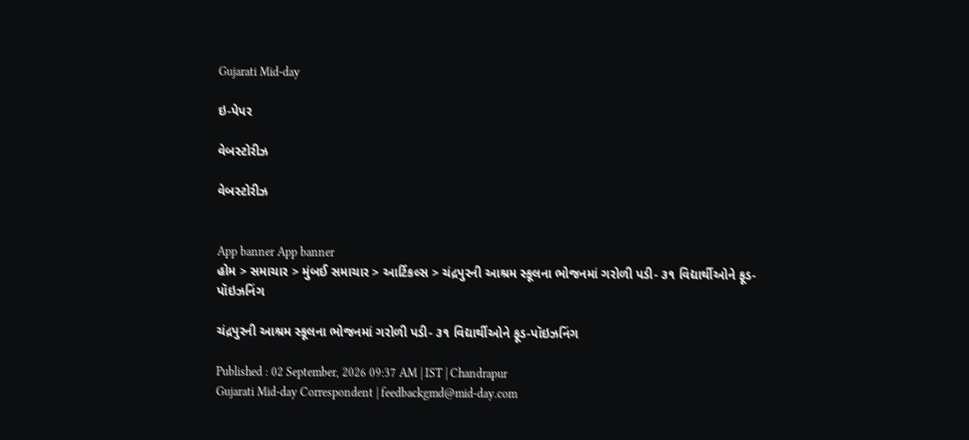Gujarati Mid-day

ઇ-પેપર

વેબસ્ટોરીઝ

વેબસ્ટોરીઝ


App banner App banner
હોમ > સમાચાર > મુંબઈ સમાચાર > આર્ટિકલ્સ > ચંદ્રપુરની આશ્રમ સ્કૂલના ભોજનમાં ગરોળી પડી- ૩૧ વિદ્યાર્થીઓને ફૂડ-પૉઇઝનિંગ

ચંદ્રપુરની આશ્રમ સ્કૂલના ભોજનમાં ગરોળી પડી- ૩૧ વિદ્યાર્થીઓને ફૂડ-પૉઇઝનિંગ

Published : 02 September, 2026 09:37 AM | IST | Chandrapur
Gujarati Mid-day Correspondent | feedbackgmd@mid-day.com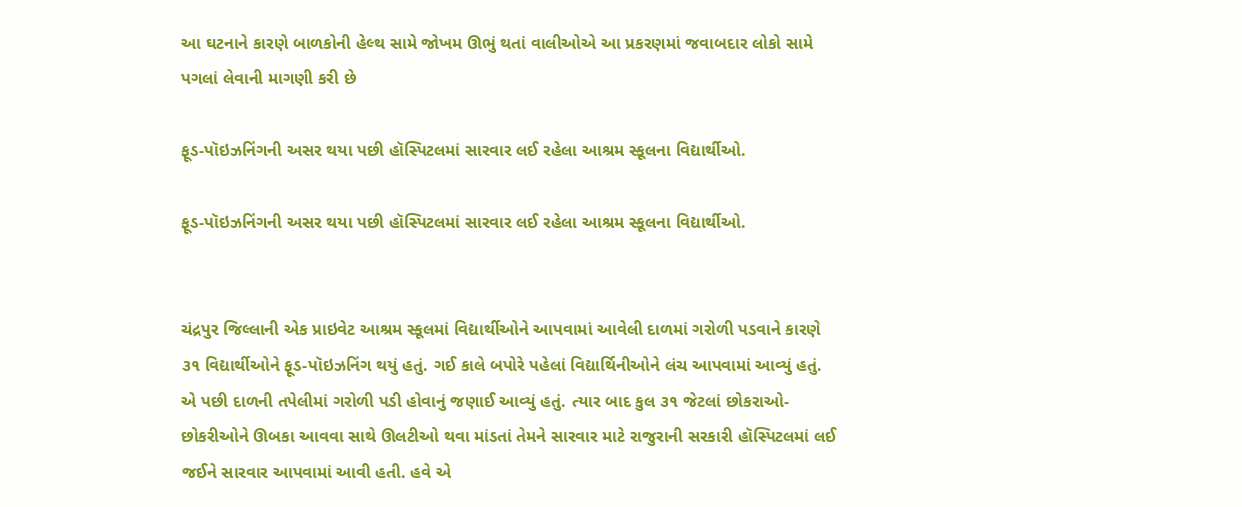આ ઘટનાને કારણે બાળકોની હેલ્થ સામે જોખમ ઊભું થતાં વાલીઓએ આ પ્રકરણમાં જવાબદાર લોકો સામે પગલાં લેવાની માગણી કરી છે

ફૂડ-પૉઇઝનિંગની અસર થયા પછી હૉસ્પિટલમાં સારવાર લઈ રહેલા આશ્રમ સ્કૂલના વિદ્યાર્થીઓ.

ફૂડ-પૉઇઝનિંગની અસર થયા પછી હૉસ્પિટલમાં સારવાર લઈ રહેલા આશ્રમ સ્કૂલના વિદ્યાર્થીઓ.


ચંદ્રપુર જિલ્લાની એક પ્રાઇવેટ આશ્રમ સ્કૂલમાં વિદ્યાર્થીઓને આપવામાં આવેલી દાળમાં ગરોળી પડવાને કારણે ૩૧ વિદ્યાર્થીઓને ફૂડ-પૉઇઝનિંગ થયું હતું. ગઈ કાલે બપોરે પહેલાં વિદ્યાર્થિનીઓને લંચ આપવામાં આવ્યું હતું. એ પછી દાળની તપેલીમાં ગરોળી પડી હોવાનું જણાઈ આવ્યું હતું. ત્યાર બાદ કુલ ૩૧ જેટલાં છોકરાઓ-છોકરીઓને ઊબકા આવવા સાથે ઊલટીઓ થવા માંડતાં તેમને સારવાર માટે રાજુરાની સરકારી હૉસ્પિટલમાં લઈ જઈને સારવાર આપવામાં આવી હતી. હવે એ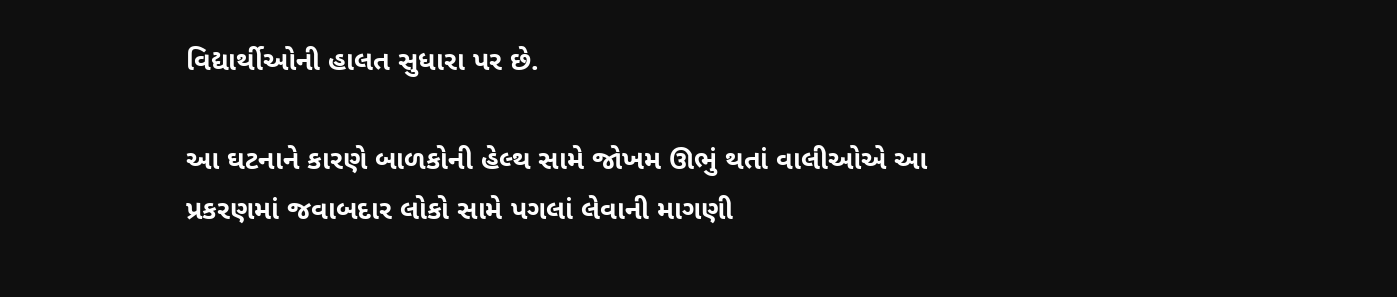વિદ્યાર્થીઓની હાલત સુધારા પર છે.

આ ઘટનાને કારણે બાળકોની હેલ્થ સામે જોખમ ઊભું થતાં વાલીઓએ આ પ્રકરણમાં જવાબદાર લોકો સામે પગલાં લેવાની માગણી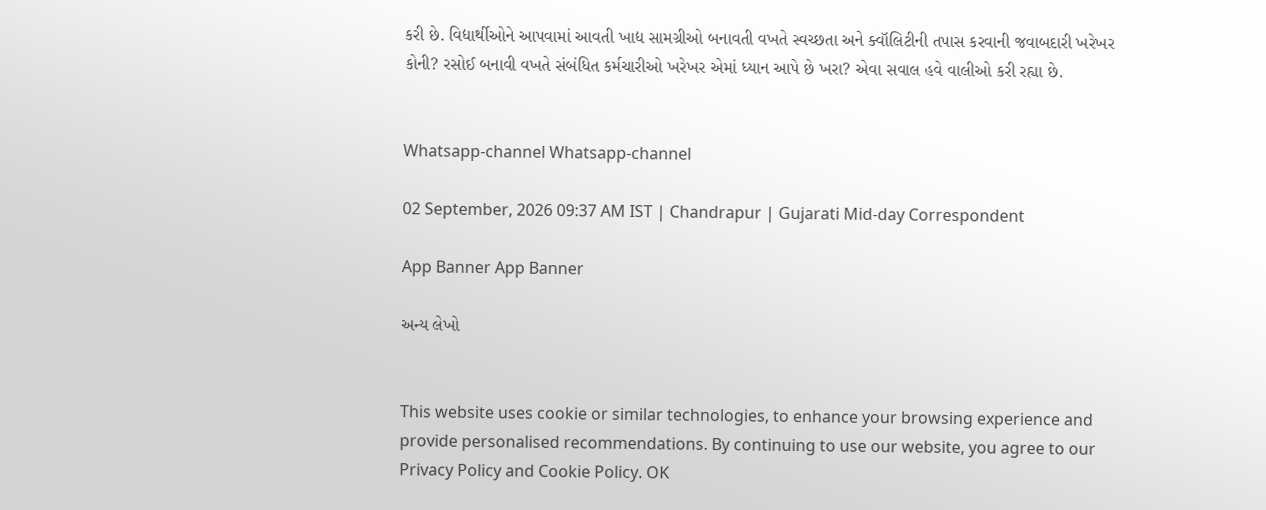કરી છે. વિદ્યાર્થીઓને આપવામાં આવતી ખાદ્ય સામગ્રીઓ બનાવતી વખતે સ્વચ્છતા અને ક્વૉલિટીની તપાસ કરવાની જવાબદારી ખરેખર કોની? રસોઈ બનાવી વખતે સંબંધિત કર્મચારીઓ ખરેખર એમાં ધ્યાન આપે છે ખરા? એવા સવાલ હવે વાલીઓ કરી રહ્યા છે.


Whatsapp-channel Whatsapp-channel

02 September, 2026 09:37 AM IST | Chandrapur | Gujarati Mid-day Correspondent

App Banner App Banner

અન્ય લેખો


This website uses cookie or similar technologies, to enhance your browsing experience and provide personalised recommendations. By continuing to use our website, you agree to our Privacy Policy and Cookie Policy. OK